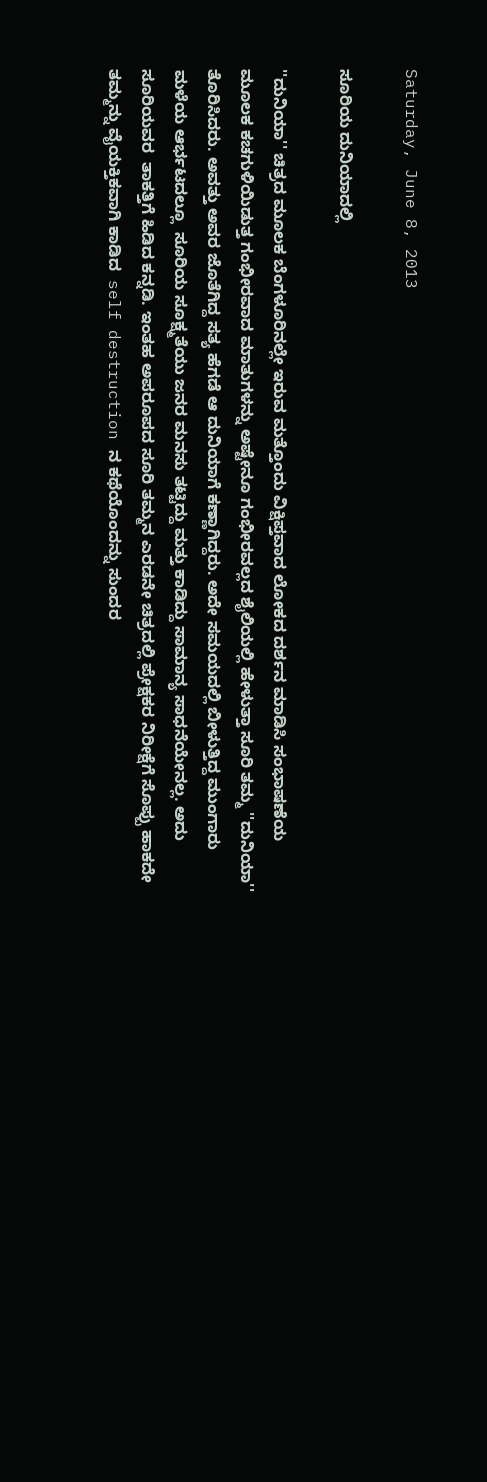Saturday, June 8, 2013

ಸೂರಿಯ ದುನಿಯಾದಲ್ಲಿ

''ದುನಿಯಾ'' ಚಿತ್ರದ ಮೂಲಕ ಬೆಂಗಳೂರಿನಲ್ಲೇ ಇರುವ ಮತ್ತೊಂದು ವಿಕ್ಷಿಪ್ತವಾದ ಲೋಕದ ದರ್ಶನ ಮಾಡಿಸಿ ಸಂಭಾಷಣೆಯ ಮೂಲಕ ಕಚಗುಳಿಯಿಡುತ್ತ ಗಂಭೀರವಾದ ಮಾತುಗಳನ್ನು ಅಷ್ಟೇನೂ ಗಂಭೀರವಲ್ಲದ ಶೈಲಿಯಲ್ಲಿ ಹೇಳುತ್ತಾ ಸೂರಿ ತಮ್ಮ ''ದುನಿಯಾ''  ತೊರಿಸಿದರು. ಅವತ್ತು ಅವರ ಜೊತೆಗಿದ್ದ ಸತ್ಯ ಹೆಗಡೆ ಆ ದುನಿಯಾಗೆ ಕಣ್ಣಾಗಿದ್ದರು. ಅದೇ ಸಮಯದಲ್ಲಿ ಬೀಳುತ್ತಿದ್ದ ಮುಂಗಾರು ಮಳೆಯ ಆರ್ಭಟದಲ್ಲೂ  ಸೂರಿಯ ಸೂಕ್ಷ್ಮತೆಯು ಜನರ ಮನಸು ತಟ್ಟಿದ್ದು ಮತ್ತು ಕಾಡಿದ್ದು ಸಾಮಾನ್ಯ ಸಾಧನೆಯೇನಲ್ಲ. ಅದು ಸೂರಿಯವರ  ತಾಕತ್ತಿಗೆ ಹಿಡಿದ ಕನ್ನಡಿ. ಇಂತಹ ಅಪರೂಪದ ಸೂರಿ ತಮ್ಮನ ಎರಡನೇ ಚಿತ್ರದಲ್ಲಿ ಪ್ರೇಕ್ಷಕರ ನಿರೀಕ್ಷೆಗೆ ಸೊಪ್ಪು ಹಾಕದೇ  ತಮ್ಮನ್ನು ವೈಯಕ್ತಿಕವಾಗಿ ಕಾಡಿದ  self destruction ನ ಕಥೆಯೊಂದನ್ನು ಸುಂದರ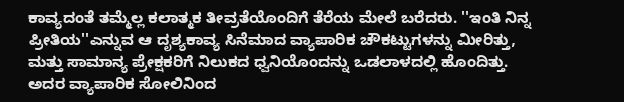ಕಾವ್ಯದಂತೆ ತಮ್ಮೆಲ್ಲ ಕಲಾತ್ಮಕ ತೀವ್ರತೆಯೊಂದಿಗೆ ತೆರೆಯ ಮೇಲೆ ಬರೆದರು. ''ಇಂತಿ ನಿನ್ನ ಪ್ರೀತಿಯ''ಎನ್ನುವ ಆ ದೃಶ್ಯಕಾವ್ಯ ಸಿನೆಮಾದ ವ್ಯಾಪಾರಿಕ ಚೌಕಟ್ಟುಗಳನ್ನು ಮೀರಿತ್ತು, ಮತ್ತು ಸಾಮಾನ್ಯ ಪ್ರೇಕ್ಷಕರಿಗೆ ನಿಲುಕದ ಧ್ವನಿಯೊಂದನ್ನು ಒಡಲಾಳದಲ್ಲಿ ಹೊಂದಿತ್ತು. ಅದರ ವ್ಯಾಪಾರಿಕ ಸೋಲಿನಿಂದ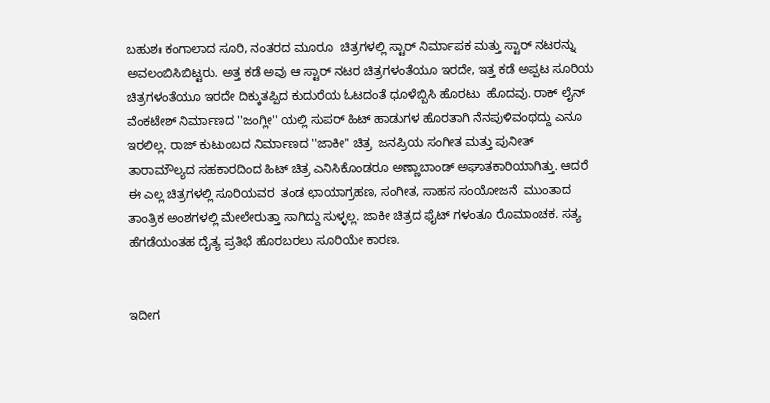ಬಹುಶಃ ಕಂಗಾಲಾದ ಸೂರಿ, ನಂತರದ ಮೂರೂ  ಚಿತ್ರಗಳಲ್ಲಿ ಸ್ಟಾರ್ ನಿರ್ಮಾಪಕ ಮತ್ತು ಸ್ಟಾರ್ ನಟರನ್ನು ಅವಲಂಬಿಸಿಬಿಟ್ಟರು. ಅತ್ತ ಕಡೆ ಅವು ಆ ಸ್ಟಾರ್ ನಟರ ಚಿತ್ರಗಳಂತೆಯೂ ಇರದೇ, ಇತ್ತ ಕಡೆ ಅಪ್ಪಟ ಸೂರಿಯ ಚಿತ್ರಗಳಂತೆಯೂ ಇರದೇ ದಿಕ್ಕುತಪ್ಪಿದ ಕುದುರೆಯ ಓಟದಂತೆ ಧೂಳೆಬ್ಬಿಸಿ ಹೊರಟು  ಹೊದವು. ರಾಕ್ ಲೈನ್ ವೆಂಕಟೇಶ್ ನಿರ್ಮಾಣದ ''ಜಂಗ್ಲೀ'' ಯಲ್ಲಿ ಸುಪರ್ ಹಿಟ್ ಹಾಡುಗಳ ಹೊರತಾಗಿ ನೆನಪುಳಿವಂಥದ್ದು ಎನೂ ಇರಲಿಲ್ಲ. ರಾಜ್ ಕುಟುಂಬದ ನಿರ್ಮಾಣದ ''ಜಾಕೀ'' ಚಿತ್ರ  ಜನಪ್ರಿಯ ಸಂಗೀತ ಮತ್ತು ಪುನೀತ್ ತಾರಾಮೌಲ್ಯದ ಸಹಕಾರದಿಂದ ಹಿಟ್ ಚಿತ್ರ ಎನಿಸಿಕೊಂಡರೂ ಅಣ್ಣಾಬಾಂಡ್ ಅಘಾತಕಾರಿಯಾಗಿತ್ತು. ಆದರೆ ಈ ಎಲ್ಲ ಚಿತ್ರಗಳಲ್ಲಿ ಸೂರಿಯವರ  ತಂಡ ಛಾಯಾಗ್ರಹಣ, ಸಂಗೀತ, ಸಾಹಸ ಸಂಯೋಜನೆ  ಮುಂತಾದ ತಾಂತ್ರಿಕ ಅಂಶಗಳಲ್ಲಿ ಮೇಲೇರುತ್ತಾ ಸಾಗಿದ್ದು ಸುಳ್ಳಲ್ಲ. ಜಾಕೀ ಚಿತ್ರದ ಫೈಟ್ ಗಳಂತೂ ರೊಮಾಂಚಕ. ಸತ್ಯ ಹೆಗಡೆಯಂತಹ ದೈತ್ಯ ಪ್ರತಿಭೆ ಹೊರಬರಲು ಸೂರಿಯೇ ಕಾರಣ.


ಇದೀಗ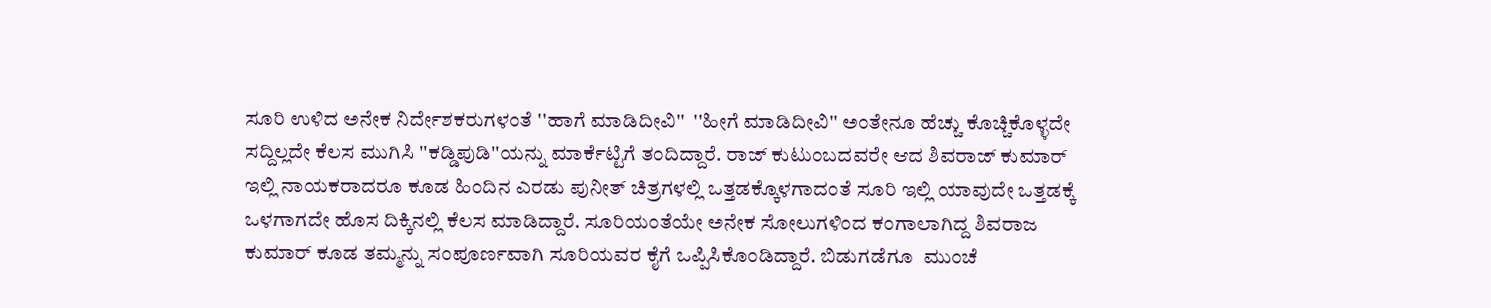ಸೂರಿ ಉಳಿದ ಅನೇಕ ನಿರ್ದೇಶಕರುಗಳಂತೆ ''ಹಾಗೆ ಮಾಡಿದೀವಿ''  ''ಹೀಗೆ ಮಾಡಿದೀವಿ'' ಅಂತೇನೂ ಹೆಚ್ಚು ಕೊಚ್ಚಿಕೊಳ್ಳದೇ ಸದ್ದಿಲ್ಲದೇ ಕೆಲಸ ಮುಗಿಸಿ ''ಕಡ್ಡಿಪುಡಿ''ಯನ್ನು ಮಾರ್ಕೆಟ್ಟಿಗೆ ತಂದಿದ್ದಾರೆ. ರಾಜ್ ಕುಟುಂಬದವರೇ ಆದ ಶಿವರಾಜ್ ಕುಮಾರ್ ಇಲ್ಲಿ ನಾಯಕರಾದರೂ ಕೂಡ ಹಿಂದಿನ ಎರಡು ಪುನೀತ್ ಚಿತ್ರಗಳಲ್ಲಿ ಒತ್ತಡಕ್ಕೊಳಗಾದಂತೆ ಸೂರಿ ಇಲ್ಲಿ ಯಾವುದೇ ಒತ್ತಡಕ್ಕೆ ಒಳಗಾಗದೇ ಹೊಸ ದಿಕ್ಕಿನಲ್ಲಿ ಕೆಲಸ ಮಾಡಿದ್ದಾರೆ. ಸೂರಿಯಂತೆಯೇ ಅನೇಕ ಸೋಲುಗಳಿಂದ ಕಂಗಾಲಾಗಿದ್ದ ಶಿವರಾಜ ಕುಮಾರ್ ಕೂಡ ತಮ್ಮನ್ನು ಸಂಪೂರ್ಣವಾಗಿ ಸೂರಿಯವರ ಕೈಗೆ ಒಪ್ಪಿಸಿಕೊಂಡಿದ್ದಾರೆ. ಬಿಡುಗಡೆಗೂ  ಮುಂಚೆ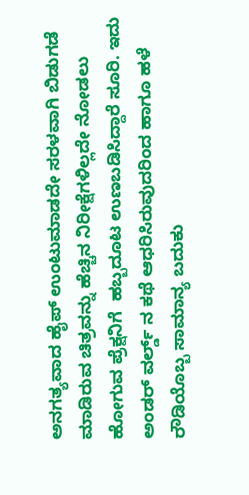ಅನಗತ್ಯವಾದ ಹೈಪ್ ಉಂಟುಮಾಡದೇ ಸರಳವಾಗಿ ಬಿಡುಗಡೆ ಮಾಡಿರುವ ಚಿತ್ರವನ್ನು ಹೆಚ್ಚಿನ ನಿರೀಕ್ಷೆಗಳಿಲ್ಲದೇ ನೋಡಲು ಹೋಗುವ ಪ್ರೆಕ್ಷನಿಗೆ  ಹಬ್ಬದೂಟ ಉಣಬಡಿಸಿದ್ದಾರೆ ಸೂರಿ. ಇದು  ಅಂಡರ್ ವರ್ಲ್ಡ್ ನ ಕಥೆ ಆಧರಿಸಿರುವುದರಿಂದ ಹಾಗೂ ಹಳೆ ರೌಡಿಯೊಬ್ಬ ಸಾಮಾನ್ಯ ಬದುಕು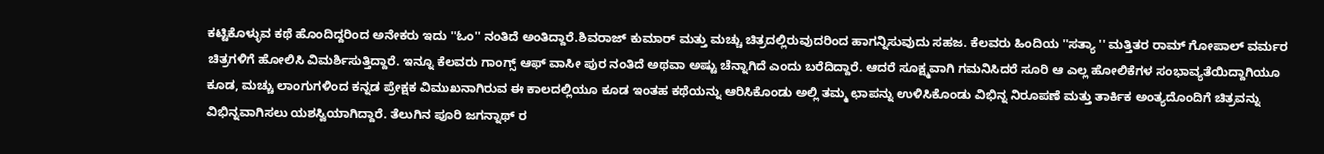ಕಟ್ಟಿಕೊಳ್ಳುವ ಕಥೆ ಹೊಂದಿದ್ದರಿಂದ ಅನೇಕರು ಇದು ''ಓಂ'' ನಂತಿದೆ ಅಂತಿದ್ದಾರೆ.ಶಿವರಾಜ್ ಕುಮಾರ್ ಮತ್ತು ಮಚ್ಚು ಚಿತ್ರದಲ್ಲಿರುವುದರಿಂದ ಹಾಗನ್ನಿಸುವುದು ಸಹಜ. ಕೆಲವರು ಹಿಂದಿಯ ''ಸತ್ಯಾ '' ಮತ್ತಿತರ ರಾಮ್ ಗೋಪಾಲ್ ವರ್ಮರ ಚಿತ್ರಗಳಿಗೆ ಹೋಲಿಸಿ ವಿಮರ್ಶಿಸುತ್ತಿದ್ದಾರೆ. ಇನ್ನೂ ಕೆಲವರು ಗಾಂಗ್ಸ್ ಆಫ್ ವಾಸೀ ಪುರ ನಂತಿದೆ ಅಥವಾ ಅಷ್ಟು ಚೆನ್ನಾಗಿದೆ ಎಂದು ಬರೆದಿದ್ದಾರೆ. ಆದರೆ ಸೂಕ್ಷ್ಮವಾಗಿ ಗಮನಿಸಿದರೆ ಸೂರಿ ಆ ಎಲ್ಲ ಹೋಲಿಕೆಗಳ ಸಂಭಾವ್ಯತೆಯಿದ್ದಾಗಿಯೂ ಕೂಡ, ಮಚ್ಚು ಲಾಂಗುಗಳಿಂದ ಕನ್ನಡ ಪ್ರೇಕ್ಷಕ ವಿಮುಖನಾಗಿರುವ ಈ ಕಾಲದಲ್ಲಿಯೂ ಕೂಡ ಇಂತಹ ಕಥೆಯನ್ನು ಆರಿಸಿಕೊಂಡು ಅಲ್ಲಿ ತಮ್ಮ ಛಾಪನ್ನು ಉಳಿಸಿಕೊಂಡು ವಿಭಿನ್ನ ನಿರೂಪಣೆ ಮತ್ತು ತಾರ್ಕಿಕ ಅಂತ್ಯದೊಂದಿಗೆ ಚಿತ್ರವನ್ನು ವಿಭಿನ್ನವಾಗಿಸಲು ಯಶಸ್ವಿಯಾಗಿದ್ದಾರೆ. ತೆಲುಗಿನ ಪೂರಿ ಜಗನ್ನಾಥ್ ರ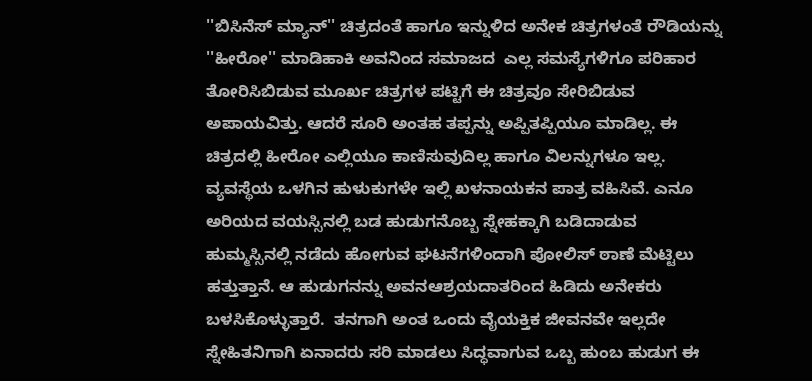''ಬಿಸಿನೆಸ್ ಮ್ಯಾನ್'' ಚಿತ್ರದಂತೆ ಹಾಗೂ ಇನ್ನುಳಿದ ಅನೇಕ ಚಿತ್ರಗಳಂತೆ ರೌಡಿಯನ್ನು ''ಹೀರೋ'' ಮಾಡಿಹಾಕಿ ಅವನಿಂದ ಸಮಾಜದ  ಎಲ್ಲ ಸಮಸ್ಯೆಗಳಿಗೂ ಪರಿಹಾರ ತೋರಿಸಿಬಿಡುವ ಮೂರ್ಖ ಚಿತ್ರಗಳ ಪಟ್ಟಿಗೆ ಈ ಚಿತ್ರವೂ ಸೇರಿಬಿಡುವ ಅಪಾಯವಿತ್ತು. ಆದರೆ ಸೂರಿ ಅಂತಹ ತಪ್ಪನ್ನು ಅಪ್ಪಿತಪ್ಪಿಯೂ ಮಾಡಿಲ್ಲ. ಈ ಚಿತ್ರದಲ್ಲಿ ಹೀರೋ ಎಲ್ಲಿಯೂ ಕಾಣಿಸುವುದಿಲ್ಲ ಹಾಗೂ ವಿಲನ್ನುಗಳೂ ಇಲ್ಲ. ವ್ಯವಸ್ಥೆಯ ಒಳಗಿನ ಹುಳುಕುಗಳೇ ಇಲ್ಲಿ ಖಳನಾಯಕನ ಪಾತ್ರ ವಹಿಸಿವೆ. ಎನೂ ಅರಿಯದ ವಯಸ್ಸಿನಲ್ಲಿ ಬಡ ಹುಡುಗನೊಬ್ಬ ಸ್ನೇಹಕ್ಕಾಗಿ ಬಡಿದಾಡುವ ಹುಮ್ಮಸ್ಸಿನಲ್ಲಿ ನಡೆದು ಹೋಗುವ ಘಟನೆಗಳಿಂದಾಗಿ ಪೋಲಿಸ್ ಠಾಣೆ ಮೆಟ್ಟಿಲು ಹತ್ತುತ್ತಾನೆ. ಆ ಹುಡುಗನನ್ನು ಅವನಆಶ್ರಯದಾತರಿಂದ ಹಿಡಿದು ಅನೇಕರು ಬಳಸಿಕೊಳ್ಳುತ್ತಾರೆ.  ತನಗಾಗಿ ಅಂತ ಒಂದು ವೈಯಕ್ತಿಕ ಜೀವನವೇ ಇಲ್ಲದೇ  ಸ್ನೇಹಿತನಿಗಾಗಿ ಏನಾದರು ಸರಿ ಮಾಡಲು ಸಿದ್ಧವಾಗುವ ಒಬ್ಬ ಹುಂಬ ಹುಡುಗ ಈ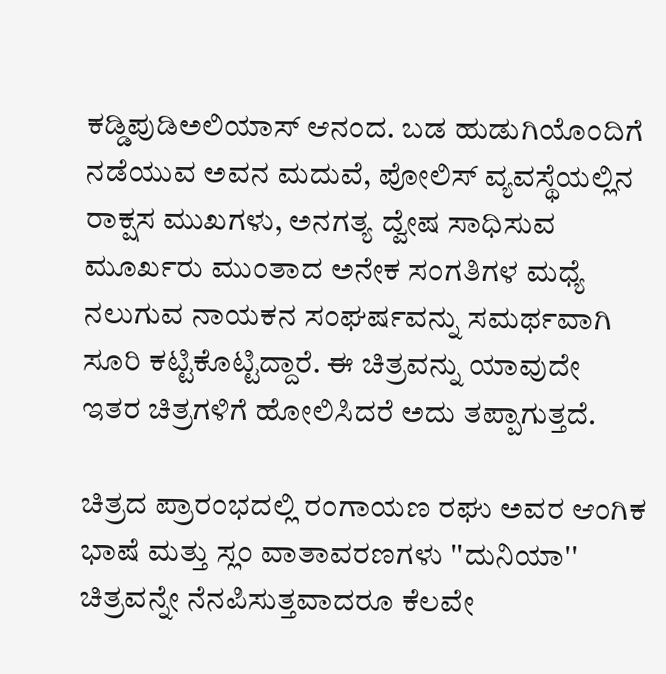ಕಡ್ಡಿಪುಡಿಅಲಿಯಾಸ್ ಆನಂದ. ಬಡ ಹುಡುಗಿಯೊಂದಿಗೆ ನಡೆಯುವ ಅವನ ಮದುವೆ, ಪೋಲಿಸ್ ವ್ಯವಸ್ಥೆಯಲ್ಲಿನ ರಾಕ್ಷಸ ಮುಖಗಳು, ಅನಗತ್ಯ ದ್ವೇಷ ಸಾಧಿಸುವ ಮೂರ್ಖರು ಮುಂತಾದ ಅನೇಕ ಸಂಗತಿಗಳ ಮಧ್ಯೆ ನಲುಗುವ ನಾಯಕನ ಸಂಘರ್ಷವನ್ನು ಸಮರ್ಥವಾಗಿ ಸೂರಿ ಕಟ್ಟಿಕೊಟ್ಟಿದ್ದಾರೆ. ಈ ಚಿತ್ರವನ್ನು ಯಾವುದೇ  ಇತರ ಚಿತ್ರಗಳಿಗೆ ಹೋಲಿಸಿದರೆ ಅದು ತಪ್ಪಾಗುತ್ತದೆ.

ಚಿತ್ರದ ಪ್ರಾರಂಭದಲ್ಲಿ ರಂಗಾಯಣ ರಘು ಅವರ ಆಂಗಿಕ ಭಾಷೆ ಮತ್ತು ಸ್ಲಂ ವಾತಾವರಣಗಳು ''ದುನಿಯಾ'' ಚಿತ್ರವನ್ನೇ ನೆನಪಿಸುತ್ತವಾದರೂ ಕೆಲವೇ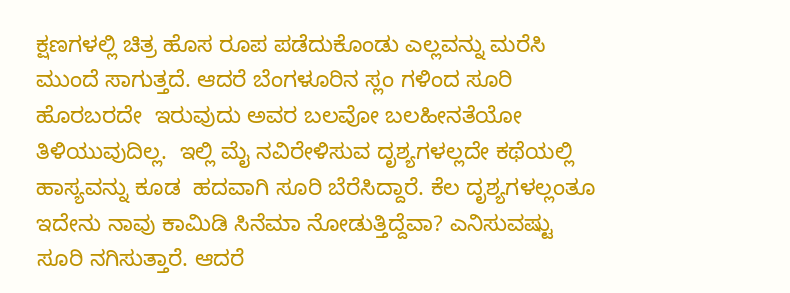ಕ್ಷಣಗಳಲ್ಲಿ ಚಿತ್ರ ಹೊಸ ರೂಪ ಪಡೆದುಕೊಂಡು ಎಲ್ಲವನ್ನು ಮರೆಸಿ ಮುಂದೆ ಸಾಗುತ್ತದೆ. ಆದರೆ ಬೆಂಗಳೂರಿನ ಸ್ಲಂ ಗಳಿಂದ ಸೂರಿ ಹೊರಬರದೇ  ಇರುವುದು ಅವರ ಬಲವೋ ಬಲಹೀನತೆಯೋ ತಿಳಿಯುವುದಿಲ್ಲ.  ಇಲ್ಲಿ ಮೈ ನವಿರೇಳಿಸುವ ದೃಶ್ಯಗಳಲ್ಲದೇ ಕಥೆಯಲ್ಲಿ ಹಾಸ್ಯವನ್ನು ಕೂಡ  ಹದವಾಗಿ ಸೂರಿ ಬೆರೆಸಿದ್ದಾರೆ. ಕೆಲ ದೃಶ್ಯಗಳಲ್ಲಂತೂ ಇದೇನು ನಾವು ಕಾಮಿಡಿ ಸಿನೆಮಾ ನೋಡುತ್ತಿದ್ದೆವಾ? ಎನಿಸುವಷ್ಟು ಸೂರಿ ನಗಿಸುತ್ತಾರೆ. ಆದರೆ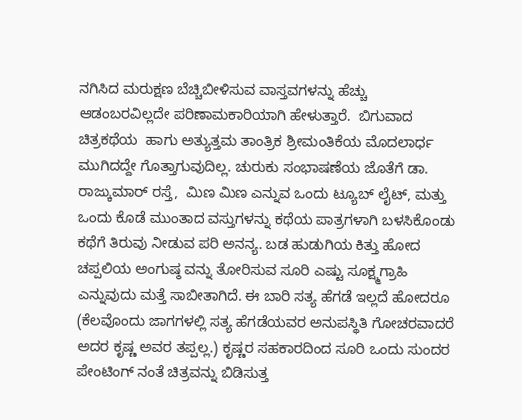ನಗಿಸಿದ ಮರುಕ್ಷಣ ಬೆಚ್ಚಿಬೀಳಿಸುವ ವಾಸ್ತವಗಳನ್ನು ಹೆಚ್ಚು ಆಡಂಬರವಿಲ್ಲದೇ ಪರಿಣಾಮಕಾರಿಯಾಗಿ ಹೇಳುತ್ತಾರೆ.  ಬಿಗುವಾದ ಚಿತ್ರಕಥೆಯ  ಹಾಗು ಅತ್ಯುತ್ತಮ ತಾಂತ್ರಿಕ ಶ್ರೀಮಂತಿಕೆಯ ಮೊದಲಾರ್ಧ ಮುಗಿದದ್ದೇ ಗೊತ್ತಾಗುವುದಿಲ್ಲ. ಚುರುಕು ಸಂಭಾಷಣೆಯ ಜೊತೆಗೆ ಡಾ. ರಾಜ್ಕುಮಾರ್ ರಸ್ತೆ,  ಮಿಣ ಮಿಣ ಎನ್ನುವ ಒಂದು ಟ್ಯೂಬ್ ಲೈಟ್, ಮತ್ತು ಒಂದು ಕೊಡೆ ಮುಂತಾದ ವಸ್ತುಗಳನ್ನು ಕಥೆಯ ಪಾತ್ರಗಳಾಗಿ ಬಳಸಿಕೊಂಡು ಕಥೆಗೆ ತಿರುವು ನೀಡುವ ಪರಿ ಅನನ್ಯ. ಬಡ ಹುಡುಗಿಯ ಕಿತ್ತು ಹೋದ ಚಪ್ಪಲಿಯ ಅಂಗುಷ್ಠ ವನ್ನು ತೋರಿಸುವ ಸೂರಿ ಎಷ್ಟು ಸೂಕ್ಷ್ಮಗ್ರಾಹಿ ಎನ್ನುವುದು ಮತ್ತೆ ಸಾಬೀತಾಗಿದೆ. ಈ ಬಾರಿ ಸತ್ಯ ಹೆಗಡೆ ಇಲ್ಲದೆ ಹೋದರೂ (ಕೆಲವೊಂದು ಜಾಗಗಳಲ್ಲಿ ಸತ್ಯ ಹೆಗಡೆಯವರ ಅನುಪಸ್ಥಿತಿ ಗೋಚರವಾದರೆ ಅದರ ಕೃಷ್ಣ ಅವರ ತಪ್ಪಲ್ಲ.) ಕೃಷ್ಣರ ಸಹಕಾರದಿಂದ ಸೂರಿ ಒಂದು ಸುಂದರ ಪೇಂಟಿಂಗ್ ನಂತೆ ಚಿತ್ರವನ್ನು ಬಿಡಿಸುತ್ತ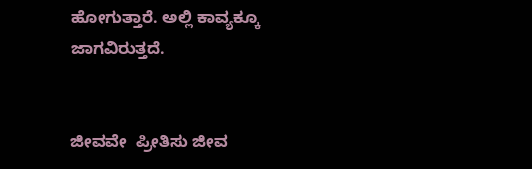ಹೋಗುತ್ತಾರೆ. ಅಲ್ಲಿ ಕಾವ್ಯಕ್ಕೂ ಜಾಗವಿರುತ್ತದೆ.


ಜೀವವೇ  ಪ್ರೀತಿಸು ಜೀವ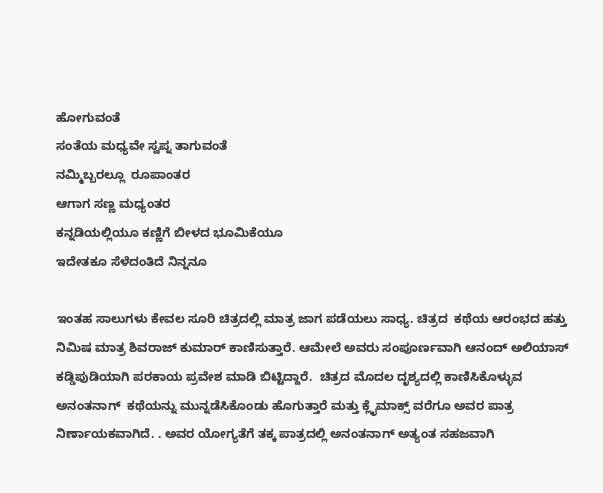ಹೋಗುವಂತೆ
ಸಂತೆಯ ಮಧ್ಯವೇ ಸ್ವಪ್ನ ತಾಗುವಂತೆ
ನಮ್ಮಿಬ್ಬರಲ್ಲೂ  ರೂಪಾಂತರ
ಆಗಾಗ ಸಣ್ಣ ಮಧ್ಯಂತರ
ಕನ್ನಡಿಯಲ್ಲಿಯೂ ಕಣ್ಣಿಗೆ ಬೀಳದ ಭೂಮಿಕೆಯೂ
ಇದೇತಕೂ ಸೆಳೆದಂತಿದೆ ನಿನ್ನನೂ

ಇಂತಹ ಸಾಲುಗಳು ಕೇವಲ ಸೂರಿ ಚಿತ್ರದಲ್ಲಿ ಮಾತ್ರ ಜಾಗ ಪಡೆಯಲು ಸಾಧ್ಯ. ಚಿತ್ರದ  ಕಥೆಯ ಆರಂಭದ ಹತ್ತು ನಿಮಿಷ ಮಾತ್ರ ಶಿವರಾಜ್ ಕುಮಾರ್ ಕಾಣಿಸುತ್ತಾರೆ. ಆಮೇಲೆ ಅವರು ಸಂಪೂರ್ಣವಾಗಿ ಆನಂದ್ ಅಲಿಯಾಸ್ ಕಡ್ಡಿಪುಡಿಯಾಗಿ ಪರಕಾಯ ಪ್ರವೇಶ ಮಾಡಿ ಬಿಟ್ಟಿದ್ದಾರೆ.  ಚಿತ್ರದ ಮೊದಲ ದೃಶ್ಯದಲ್ಲಿ ಕಾಣಿಸಿಕೊಳ್ಳುವ ಅನಂತನಾಗ್  ಕಥೆಯನ್ನು ಮುನ್ನಡೆಸಿಕೊಂಡು ಹೊಗುತ್ತಾರೆ ಮತ್ತು ಕ್ಲೈಮಾಕ್ಸ್ ವರೆಗೂ ಅವರ ಪಾತ್ರ ನಿರ್ಣಾಯಕವಾಗಿದೆ. . ಅವರ ಯೋಗ್ಯತೆಗೆ ತಕ್ಕ ಪಾತ್ರದಲ್ಲಿ ಅನಂತನಾಗ್ ಅತ್ಯಂತ ಸಹಜವಾಗಿ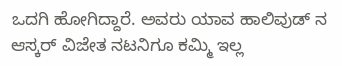ಒದಗಿ ಹೋಗಿದ್ದಾರೆ. ಅವರು ಯಾವ ಹಾಲಿವುಡ್ ನ ಆಸ್ಕರ್ ವಿಜೇತ ನಟನಿಗೂ ಕಮ್ಮಿ ಇಲ್ಲ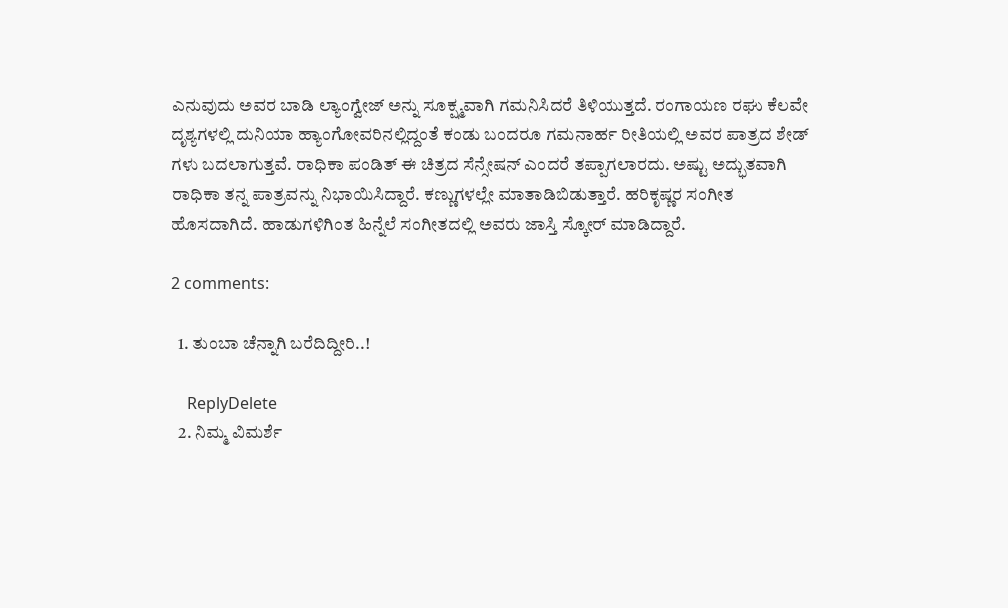ಎನುವುದು ಅವರ ಬಾಡಿ ಲ್ಯಾಂಗ್ವೇಜ್ ಅನ್ನು ಸೂಕ್ಷ್ಮವಾಗಿ ಗಮನಿಸಿದರೆ ತಿಳಿಯುತ್ತದೆ. ರಂಗಾಯಣ ರಘು ಕೆಲವೇ ದೃಶ್ಯಗಳಲ್ಲಿ ದುನಿಯಾ ಹ್ಯಾಂಗೋವರಿನಲ್ಲಿದ್ದಂತೆ ಕಂಡು ಬಂದರೂ ಗಮನಾರ್ಹ ರೀತಿಯಲ್ಲಿ ಅವರ ಪಾತ್ರದ ಶೇಡ್  ಗಳು ಬದಲಾಗುತ್ತವೆ. ರಾಧಿಕಾ ಪಂಡಿತ್ ಈ ಚಿತ್ರದ ಸೆನ್ಸೇಷನ್ ಎಂದರೆ ತಪ್ಪಾಗಲಾರದು. ಅಷ್ಟು ಅದ್ಭುತವಾಗಿ ರಾಧಿಕಾ ತನ್ನ ಪಾತ್ರವನ್ನು ನಿಭಾಯಿಸಿದ್ದಾರೆ. ಕಣ್ಣುಗಳಲ್ಲೇ ಮಾತಾಡಿಬಿಡುತ್ತಾರೆ. ಹರಿಕೃಷ್ಣರ ಸಂಗೀತ ಹೊಸದಾಗಿದೆ. ಹಾಡುಗಳಿಗಿಂತ ಹಿನ್ನೆಲೆ ಸಂಗೀತದಲ್ಲಿ ಅವರು ಜಾಸ್ತಿ ಸ್ಕೋರ್ ಮಾಡಿದ್ದಾರೆ.

2 comments:

  1. ತುಂಬಾ ಚೆನ್ನಾಗಿ ಬರೆದಿದ್ದೀರಿ..!

    ReplyDelete
  2. ನಿಮ್ಮ ವಿಮರ್ಶೆ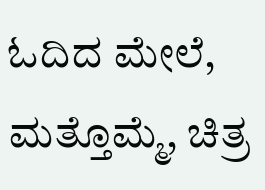ಓದಿದ ಮೇಲೆ, ಮತ್ತೊಮ್ಮೆ, ಚಿತ್ರ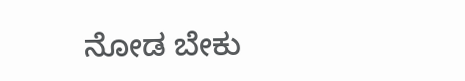ನೋಡ ಬೇಕು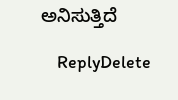ಅನಿಸುತ್ತಿದೆ

    ReplyDelete